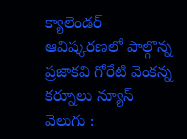క్యాలెండర్ ఆవిష్కరణలో పాల్గొన్న ప్రజాకవి గోరేటి వెంకన్న
కర్నూలు న్యూస్ వెలుగు :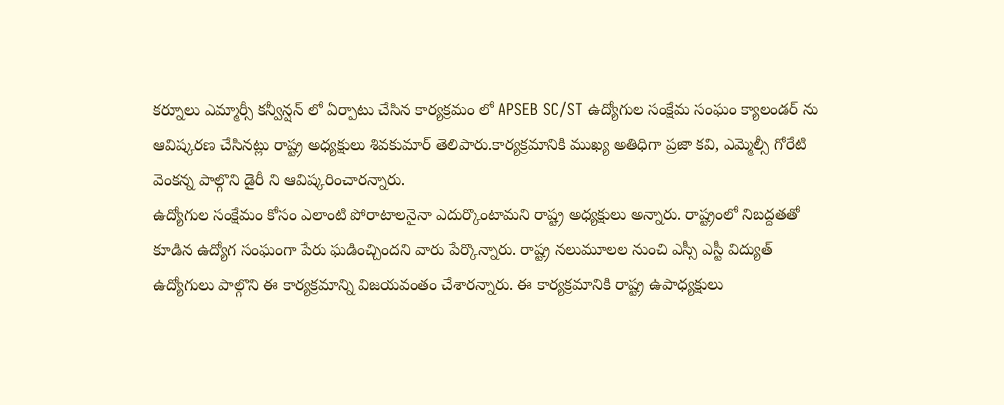కర్నూలు ఎమ్మార్సీ కన్వీన్షన్ లో ఏర్పాటు చేసిన కార్యక్రమం లో APSEB SC/ST ఉద్యోగుల సంక్షేమ సంఘం క్యాలండర్ ను ఆవిష్కరణ చేసినట్లు రాష్ట్ర అధ్యక్షులు శివకుమార్ తెలిపారు.కార్యక్రమానికి ముఖ్య అతిధిగా ప్రజా కవి, ఎమ్మెల్సీ గోరేటి వెంకన్న పాల్గొని డైరీ ని ఆవిష్కరించారన్నారు.
ఉద్యోగుల సంక్షేమం కోసం ఎలాంటి పోరాటాలనైనా ఎదుర్కొంటామని రాష్ట్ర అధ్యక్షులు అన్నారు. రాష్ట్రంలో నిబద్దతతో కూడిన ఉద్యోగ సంఘంగా పేరు ఘడించ్చిందని వారు పేర్కొన్నారు. రాష్ట్ర నలుమూలల నుంచి ఎస్సీ ఎస్టీ విద్యుత్ ఉద్యోగులు పాల్గొని ఈ కార్యక్రమాన్ని విజయవంతం చేశారన్నారు. ఈ కార్యక్రమానికి రాష్ట్ర ఉపాధ్యక్షులు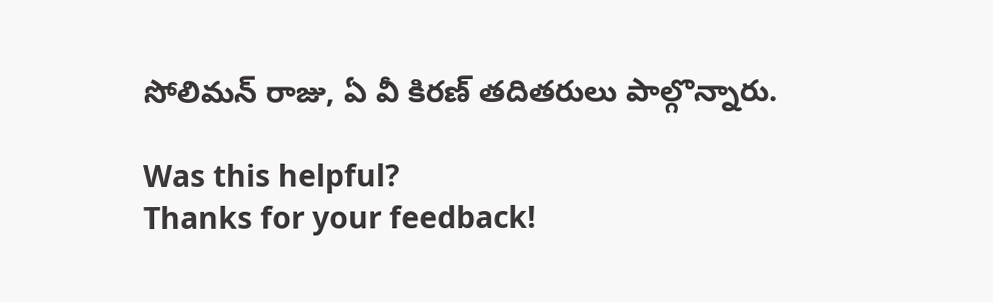సోలిమన్ రాజు, ఏ వీ కిరణ్ తదితరులు పాల్గొన్నారు.

Was this helpful?
Thanks for your feedback!